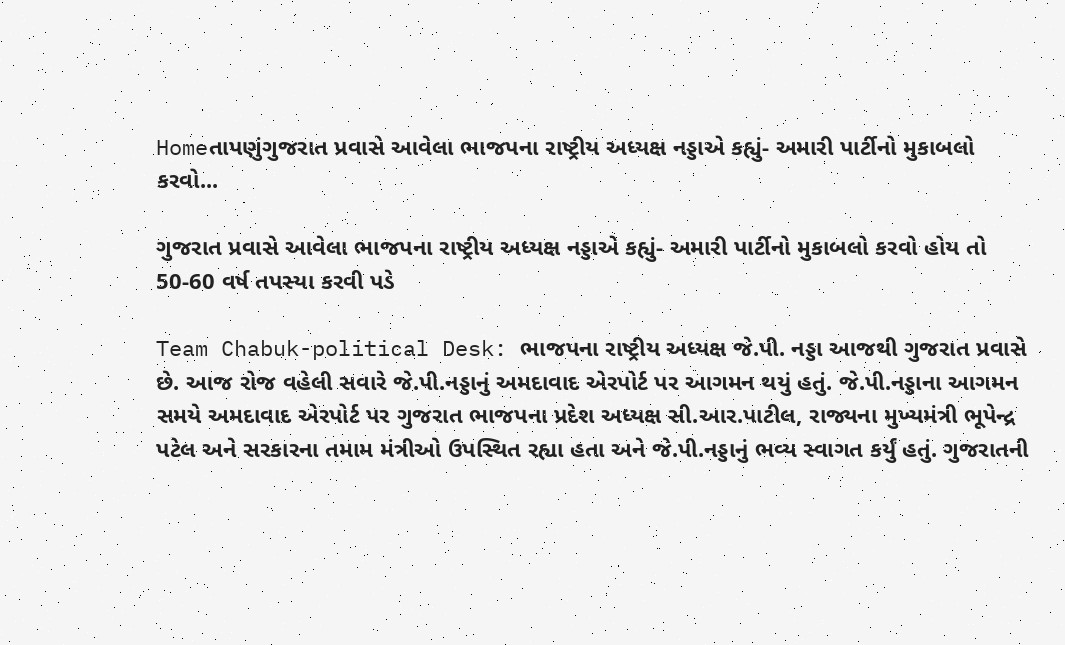Homeતાપણુંગુજરાત પ્રવાસે આવેલા ભાજપના રાષ્ટ્રીય અધ્યક્ષ નડ્ડાએ કહ્યું- અમારી પાર્ટીનો મુકાબલો કરવો...

ગુજરાત પ્રવાસે આવેલા ભાજપના રાષ્ટ્રીય અધ્યક્ષ નડ્ડાએ કહ્યું- અમારી પાર્ટીનો મુકાબલો કરવો હોય તો 50-60 વર્ષ તપસ્યા કરવી પડે

Team Chabuk-political Desk: ભાજપના રાષ્ટ્રીય અધ્યક્ષ જે.પી. નડ્ડા આજથી ગુજરાત પ્રવાસે છે. આજ રોજ વહેલી સવારે જે.પી.નડ્ડાનું અમદાવાદ એરપોર્ટ પર આગમન થયું હતું. જે.પી.નડ્ડાના આગમન સમયે અમદાવાદ એરપોર્ટ પર ગુજરાત ભાજપના પ્રદેશ અધ્યક્ષ સી.આર.પાટીલ, રાજ્યના મુખ્યમંત્રી ભૂપેન્દ્ર પટેલ અને સરકારના તમામ મંત્રીઓ ઉપસ્થિત રહ્યા હતા અને જે.પી.નડ્ડાનું ભવ્ય સ્વાગત કર્યું હતું. ગુજરાતની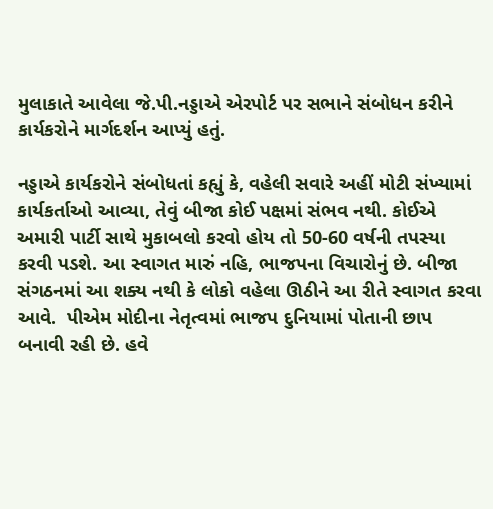મુલાકાતે આવેલા જે.પી.નડ્ડાએ એરપોર્ટ પર સભાને સંબોધન કરીને કાર્યકરોને માર્ગદર્શન આપ્યું હતું.

નડ્ડાએ કાર્યકરોને સંબોધતાં કહ્યું કે, વહેલી સવારે અહીં મોટી સંખ્યામાં કાર્યકર્તાઓ આવ્યા, તેવું બીજા કોઈ પક્ષમાં સંભવ નથી. કોઈએ અમારી પાર્ટી સાથે મુકાબલો કરવો હોય તો 50-60 વર્ષની તપસ્યા કરવી પડશે. આ સ્વાગત મારું નહિ, ભાજપના વિચારોનું છે. બીજા સંગઠનમાં આ શક્ય નથી કે લોકો વહેલા ઊઠીને આ રીતે સ્વાગત કરવા આવે.  પીએમ મોદીના નેતૃત્વમાં ભાજપ દુનિયામાં પોતાની છાપ બનાવી રહી છે. હવે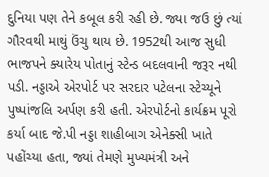દુનિયા પણ તેને કબૂલ કરી રહી છે. જ્યા જઉ છું ત્યાં ગૌરવથી માથું ઉંચુ થાય છે. 1952થી આજ સુધી ભાજપને ક્યારેય પોતાનું સ્ટેન્ડ બદલવાની જરૂર નથી પડી. નડ્ડાએ એરપોર્ટ પર સરદાર પટેલના સ્ટેચ્યૂને પુષ્પાંજલિ અર્પણ કરી હતી. એરપોર્ટનો કાર્યક્રમ પૂરો કર્યા બાદ જે.પી નડ્ડા શાહીબાગ એનેક્સી ખાતે પહોંચ્યા હતા, જ્યાં તેમણે મુખ્યમંત્રી અને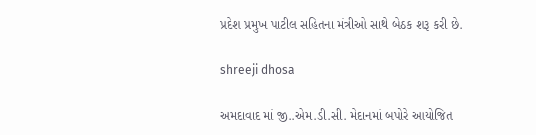પ્રદેશ પ્રમુખ પાટીલ સહિતના મંત્રીઓ સાથે બેઠક શરૂ કરી છે.

shreeji dhosa

અમદાવાદ માં જી..એમ.ડી.સી. મેદાનમાં બપોરે આયોજિત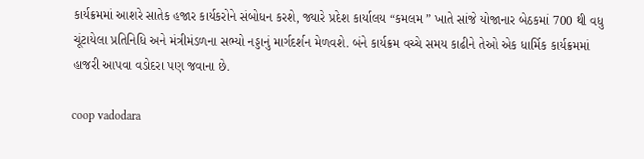કાર્યક્રમમાં આશરે સાતેક હજાર કાર્યકરોને સંબોધન કરશે, જ્યારે પ્રદેશ કાર્યાલય “કમલમ ” ખાતે સાંજે યોજાનાર બેઠકમાં 700 થી વધુ ચૂંટાયેલા પ્રતિનિધિ અને મંત્રીમંડળના સભ્યો નડ્ડાનું માર્ગદર્શન મેળવશે. બંને કાર્યક્રમ વચ્ચે સમય કાઢીને તેઓ એક ધાર્મિક કાર્યક્રમમાં હાજરી આપવા વડોદરા પણ જવાના છે.

coop vadodara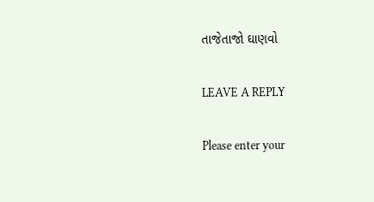તાજેતાજો ઘાણવો

LEAVE A REPLY

Please enter your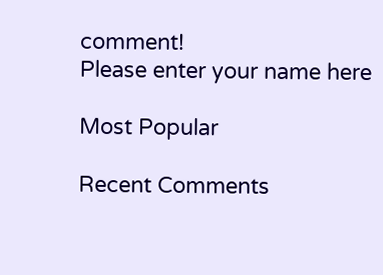comment!
Please enter your name here

Most Popular

Recent Comments